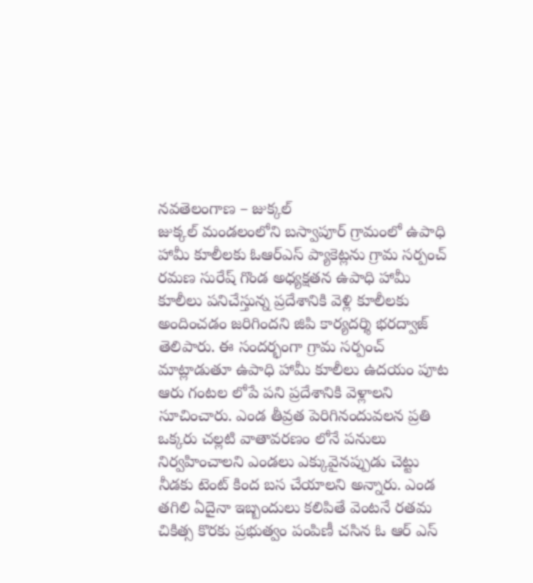నవతెలంగాణ – జుక్కల్
జుక్కల్ మండలంలోని బస్వాపూర్ గ్రామంలో ఉపాధి హామీ కూలీలకు ఓఆర్ఎస్ ప్యాకెట్లను గ్రామ సర్పంచ్ రమణ సురేష్ గొండ అధ్యక్షతన ఉపాధి హామీ కూలీలు పనిచేస్తున్న ప్రదేశానికి వెళ్లి కూలీలకు అందించడం జరిగిందని జిపి కార్యదర్శి భరద్వాజ్ తెలిపారు. ఈ సందర్భంగా గ్రామ సర్పంచ్ మాట్లాడుతూ ఉపాధి హామీ కూలీలు ఉదయం పూట ఆరు గంటల లోపే పని ప్రదేశానికి వెళ్లాలని సూచించారు. ఎండ తీవ్రత పెరిగినందువలన ప్రతి ఒక్కరు చల్లటి వాతావరణం లోనే పనులు నిర్వహించాలని ఎండలు ఎక్కువైనప్పుడు చెట్టు నీడకు టెంట్ కింద బస చేయాలని అన్నారు. ఎండ తగిలి ఏదైనా ఇబ్బందులు కలిపితే వెంటనే రతమ చికిత్స కొరకు ప్రభుత్వం పంపిణీ చసిన ఓ ఆర్ ఎస్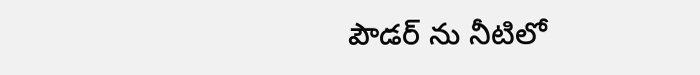పౌడర్ ను నీటిలో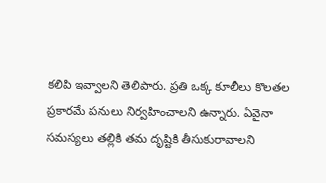కలిపి ఇవ్వాలని తెలిపారు. ప్రతి ఒక్క కూలీలు కొలతల ప్రకారమే పనులు నిర్వహించాలని ఉన్నారు. ఏవైనా సమస్యలు తల్లికి తమ దృష్టికి తీసుకురావాలని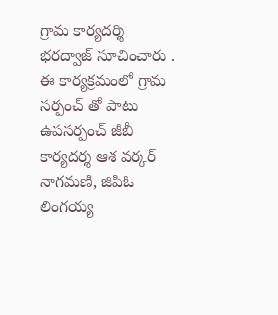గ్రామ కార్యదర్శి భరద్వాజ్ సూచించారు . ఈ కార్యక్రమంలో గ్రామ సర్పంచ్ తో పాటు ఉపసర్పంచ్ జీబీ కార్యదర్శ ఆశ వర్కర్ నాగమణి, జిపిఓ లింగయ్య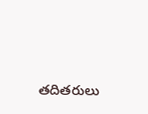తదితరులు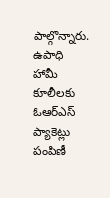పాల్గొన్నారు.
ఉపాధి హామీ కూలీలకు ఓఆర్ఎస్ ప్యాకెట్లు పంపిణీ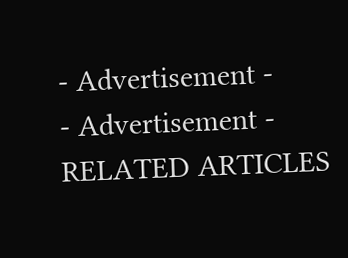- Advertisement -
- Advertisement -
RELATED ARTICLES